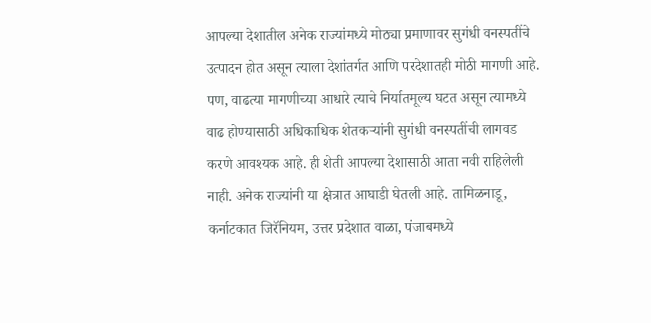आपल्या देशातील अनेक राज्यांमध्ये मोठ्या प्रमाणावर सुगंधी वनस्पतींचे उत्पादन होत असून त्याला देशांतर्गत आणि परदेशातही मोठी मागणी आहे. पण, वाढत्या मागणीच्या आधारे त्याचे निर्यातमूल्य घटत असून त्यामध्ये वाढ होण्यासाठी अधिकाधिक शेतकऱ्यांनी सुगंधी वनस्पतींची लागवड करणे आवश्यक आहे. ही शेती आपल्या देशासाठी आता नवी राहिलेली नाही. अनेक राज्यांनी या क्षेत्रात आघाडी घेतली आहे. तामिळनाडू, कर्नाटकात जिरॅनियम, उत्तर प्रदेशात वाळा, पंजाबमध्ये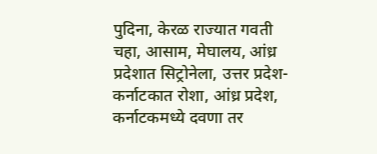पुदिना, केरळ राज्यात गवती चहा, आसाम, मेघालय, आंध्र प्रदेशात सिट्रोनेला, उत्तर प्रदेश-कर्नाटकात रोशा, आंध्र प्रदेश, कर्नाटकमध्ये दवणा तर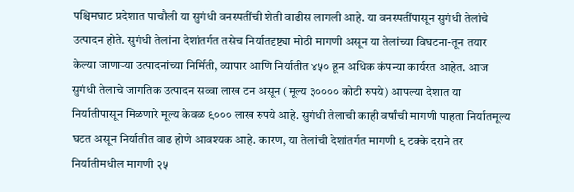पश्चिमघाट प्रदेशात पाचौली या सुगंधी वनस्पतींची शेती वाढीस लागली आहे. या वनस्पतींपासून सुगंधी तेलांचे उत्पादन होते. सुगंधी तेलांना देशांतर्गत तसेच निर्यातदृष्ट्या मोठी मागणी असून या तेलांच्या विघटना-तून तयार केल्या जाणाऱ्या उत्पादनांच्या निर्मिती, व्यापार आणि निर्यातीत ४५० हून अधिक कंपन्या कार्यरत आहेत. आज सुगंधी तेलाचे जागतिक उत्पादन सव्वा लाख टन असून (मूल्य ३०००० कोटी रुपये) आपल्या देशात या निर्यातीपासून मिळणारे मूल्य केवळ ९००० लाख रुपये आहे. सुगंधी तेलाची काही वर्षांची मागणी पाहता निर्यातमूल्य घटत असून निर्यातीत वाढ होणे आवश्यक आहे. कारण, या तेलांची देशांतर्गत मागणी ९ टक्के दराने तर निर्यातीमधील मागणी २५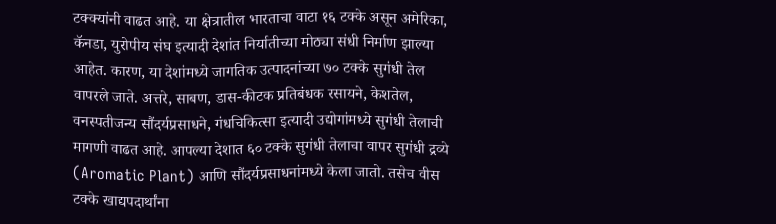टक्क्यांनी वाढत आहे. या क्षेत्रातील भारताचा वाटा १६ टक्के असून अमेरिका, कॅनडा, युरोपीय संघ इत्यादी देशांत निर्यातीच्या मोठ्या संधी निर्माण झाल्या आहेत. कारण, या देशांमध्ये जागतिक उत्पादनांच्या ७० टक्के सुगंधी तेल वापरले जाते. अत्तरे, साबण, डास-कीटक प्रतिबंधक रसायने, केशतेल, वनस्पतीजन्य सौंदर्यप्रसाधने, गंधचिकित्सा इत्यादी उद्योगांमध्ये सुगंधी तेलाची मागणी वाढत आहे. आपल्या देशात ६० टक्के सुगंधी तेलाचा वापर सुगंधी द्रव्ये (Aromatic Plant) आणि सौंदर्यप्रसाधनांमध्ये केला जातो. तसेच वीस टक्के खाद्यपदार्थांना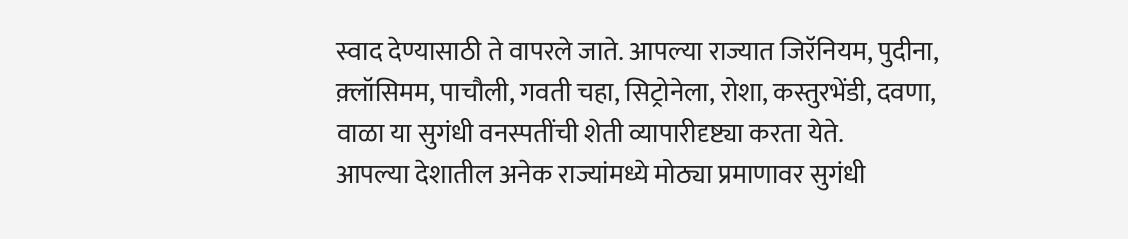स्वाद देण्यासाठी ते वापरले जाते. आपल्या राज्यात जिरॅनियम, पुदीना, क़्लॉसिमम, पाचौली, गवती चहा, सिट्रोनेला, रोशा, कस्तुरभेंडी, दवणा, वाळा या सुगंधी वनस्पतींची शेती व्यापारीदृष्ट्या करता येते.
आपल्या देशातील अनेक राज्यांमध्ये मोठ्या प्रमाणावर सुगंधी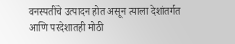वनस्पतींचे उत्पादन होत असून त्याला देशांतर्गत आणि परदेशातही मोठी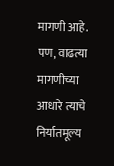मागणी आहे. पण, वाढत्या मागणीच्या आधारे त्याचे निर्यातमूल्य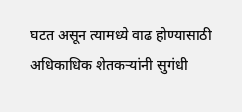घटत असून त्यामध्ये वाढ होण्यासाठी अधिकाधिक शेतकऱ्यांनी सुगंधी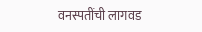वनस्पतींची लागवड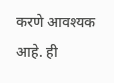करणे आवश्यक आहे. ही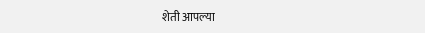शेती आपल्या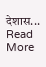देशास...
Read More